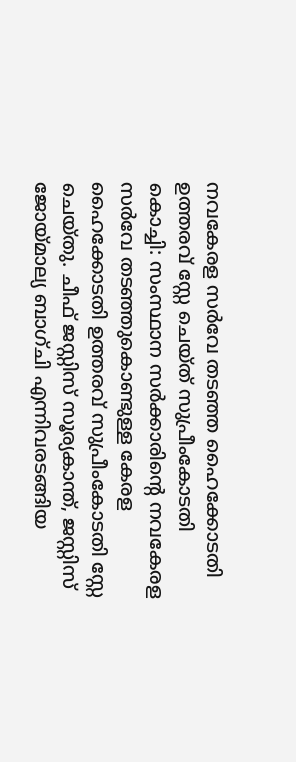നവകേരള സർവേ തടഞ്ഞ ഹൈക്കോടതി ഉത്തരവ് സ്റ്റേ ചെയ്ത് സുപ്രീംകോടതി
കൊച്ചി: സംസ്ഥാന സർക്കാരിന്റെ നവകേരള സർവേ തടഞ്ഞുകൊണ്ടുള്ള കേരള ഹൈക്കോടതി ഉത്തരവ് സുപ്രീംകോടതി സ്റ്റേ ചെയ്തു. ചീഫ് ജസ്റ്റിസ് സൂര്യകാന്ത്, ജസ്റ്റിസ് ജോയ്മാല്യ ബാഗ്ചി എന്നിവരടങ്ങിയ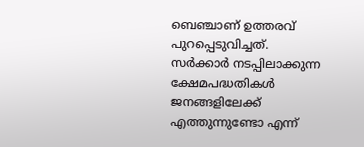ബെഞ്ചാണ് ഉത്തരവ് പുറപ്പെടുവിച്ചത്.
സർക്കാർ നടപ്പിലാക്കുന്ന ക്ഷേമപദ്ധതികൾ ജനങ്ങളിലേക്ക് എത്തുന്നുണ്ടോ എന്ന്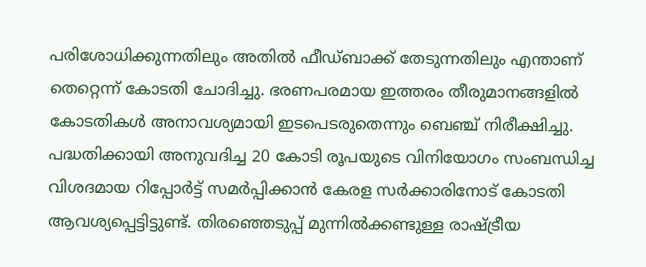പരിശോധിക്കുന്നതിലും അതിൽ ഫീഡ്ബാക്ക് തേടുന്നതിലും എന്താണ് തെറ്റെന്ന് കോടതി ചോദിച്ചു. ഭരണപരമായ ഇത്തരം തീരുമാനങ്ങളിൽ കോടതികൾ അനാവശ്യമായി ഇടപെടരുതെന്നും ബെഞ്ച് നിരീക്ഷിച്ചു.
പദ്ധതിക്കായി അനുവദിച്ച 20 കോടി രൂപയുടെ വിനിയോഗം സംബന്ധിച്ച വിശദമായ റിപ്പോർട്ട് സമർപ്പിക്കാൻ കേരള സർക്കാരിനോട് കോടതി ആവശ്യപ്പെട്ടിട്ടുണ്ട്. തിരഞ്ഞെടുപ്പ് മുന്നിൽക്കണ്ടുള്ള രാഷ്ട്രീയ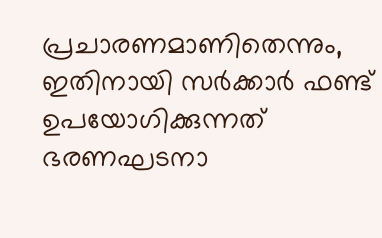പ്രചാരണമാണിതെന്നും, ഇതിനായി സർക്കാർ ഫണ്ട് ഉപയോഗിക്കുന്നത് ഭരണഘടനാ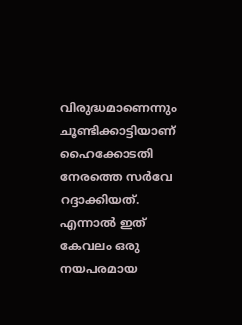വിരുദ്ധമാണെന്നും ചൂണ്ടിക്കാട്ടിയാണ് ഹൈക്കോടതി നേരത്തെ സർവേ റദ്ദാക്കിയത്.
എന്നാൽ ഇത് കേവലം ഒരു നയപരമായ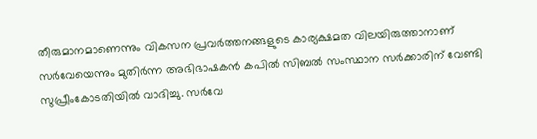തീരുമാനമാണെന്നും വികസന പ്രവർത്തനങ്ങളുടെ കാര്യക്ഷമത വിലയിരുത്താനാണ് സർവേയെന്നും മുതിർന്ന അഭിഭാഷകൻ കപിൽ സിബൽ സംസ്ഥാന സർക്കാരിന് വേണ്ടി സുപ്രീംകോടതിയിൽ വാദിച്ചു. സർവേ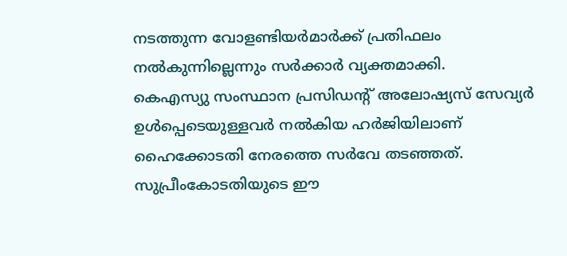നടത്തുന്ന വോളണ്ടിയർമാർക്ക് പ്രതിഫലം നൽകുന്നില്ലെന്നും സർക്കാർ വ്യക്തമാക്കി.
കെഎസ്യു സംസ്ഥാന പ്രസിഡന്റ് അലോഷ്യസ് സേവ്യർ ഉൾപ്പെടെയുള്ളവർ നൽകിയ ഹർജിയിലാണ് ഹൈക്കോടതി നേരത്തെ സർവേ തടഞ്ഞത്. സുപ്രീംകോടതിയുടെ ഈ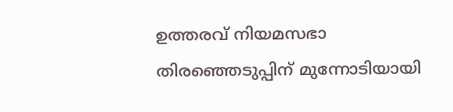ഉത്തരവ് നിയമസഭാ തിരഞ്ഞെടുപ്പിന് മുന്നോടിയായി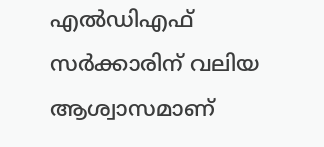എൽഡിഎഫ് സർക്കാരിന് വലിയ ആശ്വാസമാണ്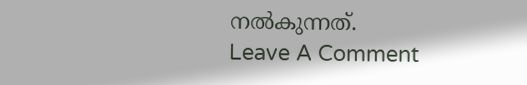നൽകുന്നത്.
Leave A Comment